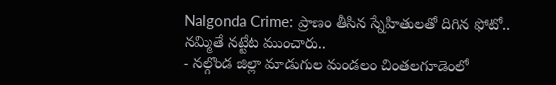Nalgonda Crime: ప్రాణం తీసిన స్నేహితులతో దిగిన ఫోటో.. నమ్మితే నట్టేట ముంచారు..
- నల్గొండ జిల్లా మాడుగుల మండలం చింతలగూడెంలో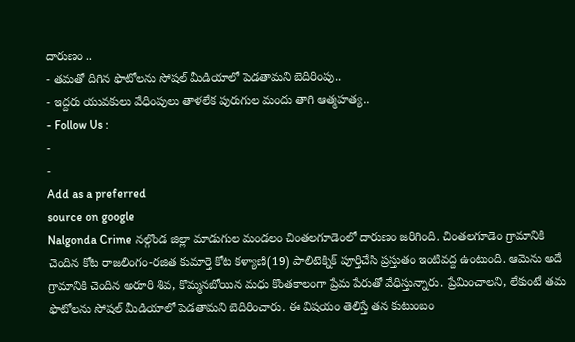దారుణం ..
- తమతో దిగిన ఫొటోలను సోషల్ మీడియాలో పెడతామని బెదిరింపు..
- ఇద్దరు యువకులు వేధింపులు తాళలేక పురుగుల మందు తాగి ఆత్మహత్య..
- Follow Us :
-
-
Add as a preferred
source on google
Nalgonda Crime నల్గొండ జిల్లా మాడుగుల మండలం చింతలగూడెంలో దారుణం జరిగింది. చింతలగూడెం గ్రామానికి చెందిన కోట రాజలింగం-రజిత కుమార్తె కోట కళ్యాణి(19) పాలిటెక్నిక్ పూర్తిచేసి ప్రస్తుతం ఇంటివద్ద ఉంటుంది. ఆమెను అదే గ్రామానికి చెందిన అరూరి శివ, కొమ్మనబోయిన మధు కొంతకాలంగా ప్రేమ పేరుతో వేధిస్తున్నారు. ప్రేమించాలని, లేకుంటే తమ ఫొటోలను సోషల్ మీడియాలో పెడతామని బెదిరించారు. ఈ విషయం తెలిస్తే తన కుటుంబం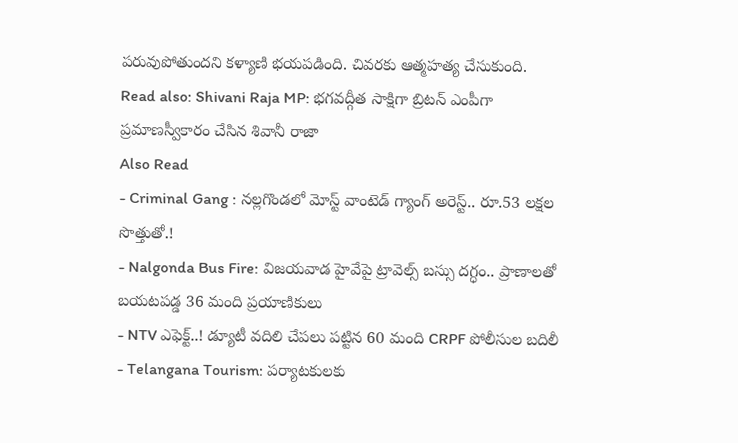పరువుపోతుందని కళ్యాణి భయపడింది. చివరకు ఆత్మహత్య చేసుకుంది.
Read also: Shivani Raja MP: భగవద్గీత సాక్షిగా బ్రిటన్ ఎంపీగా ప్రమాణస్వీకారం చేసిన శివానీ రాజా
Also Read
- Criminal Gang : నల్లగొండలో మోస్ట్ వాంటెడ్ గ్యాంగ్ అరెస్ట్.. రూ.53 లక్షల సొత్తుతో.!
- Nalgonda Bus Fire: విజయవాడ హైవేపై ట్రావెల్స్ బస్సు దగ్ధం.. ప్రాణాలతో బయటపడ్డ 36 మంది ప్రయాణికులు
- NTV ఎఫెక్ట్..! డ్యూటీ వదిలి చేపలు పట్టిన 60 మంది CRPF పోలీసుల బదిలీ
- Telangana Tourism: పర్యాటకులకు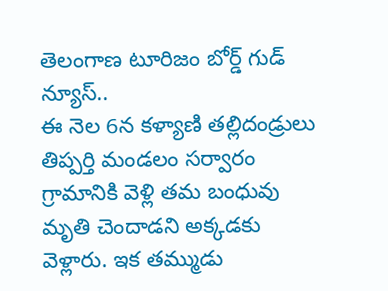తెలంగాణ టూరిజం బోర్డ్ గుడ్ న్యూస్..
ఈ నెల 6న కళ్యాణి తల్లిదండ్రులు తిప్పర్తి మండలం సర్వారం గ్రామానికి వెళ్లి తమ బంధువు మృతి చెందాడని అక్కడకు వెళ్లారు. ఇక తమ్ముడు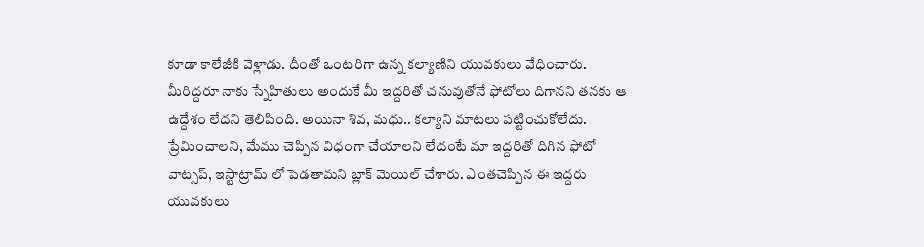కూడా కాలేజీకి వెళ్లాడు. దీంతో ఒంటరిగా ఉన్న కల్యాణిని యువకులు వేధించారు. మీరిద్దరూ నాకు స్నేహితులు అందుకే మీ ఇద్దరితో చనువుతోనే ఫోటోలు దిగానని తనకు ఆ ఉద్దేశం లేదని తెలిపింది. అయినా శివ, మధు.. కల్యాని మాటలు పట్టించుకోలేదు. ప్రేమించాలని, మేము చెప్పిన విధంగా చేయాలని లేదంటే మా ఇద్దరితో దిగిన ఫోటో వాట్సప్, ఇస్టాట్రామ్ లో పెడతామని బ్లాక్ మెయిల్ చేశారు. ఎంతచెప్పిన ఈ ఇద్దరు యువకులు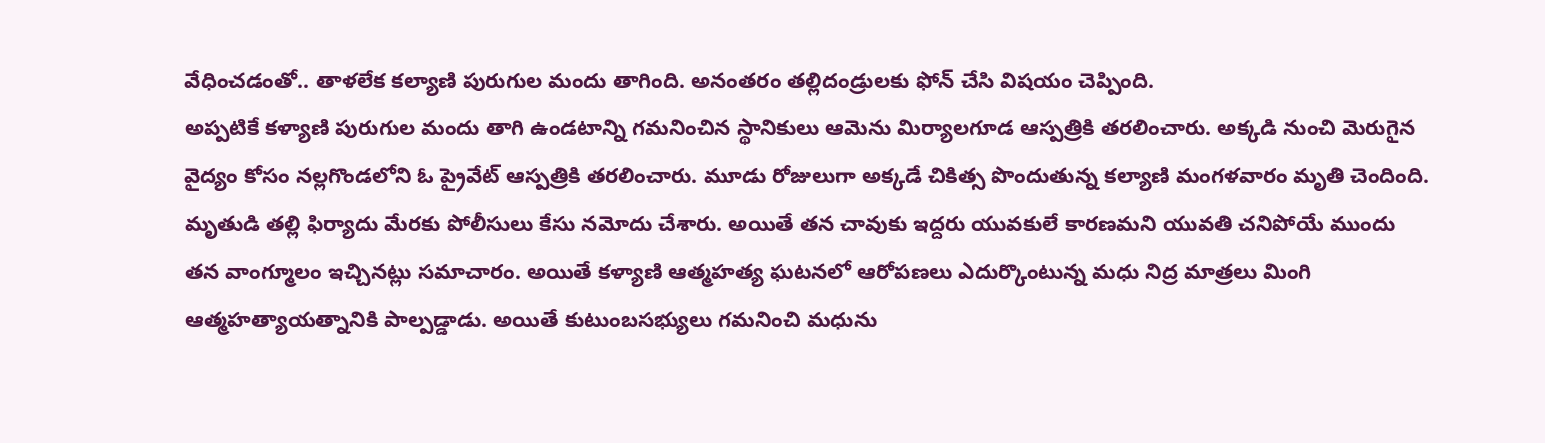వేధించడంతో.. తాళలేక కల్యాణి పురుగుల మందు తాగింది. అనంతరం తల్లిదండ్రులకు ఫోన్ చేసి విషయం చెప్పింది.
అప్పటికే కళ్యాణి పురుగుల మందు తాగి ఉండటాన్ని గమనించిన స్థానికులు ఆమెను మిర్యాలగూడ ఆస్పత్రికి తరలించారు. అక్కడి నుంచి మెరుగైన వైద్యం కోసం నల్లగొండలోని ఓ ప్రైవేట్ ఆస్పత్రికి తరలించారు. మూడు రోజులుగా అక్కడే చికిత్స పొందుతున్న కల్యాణి మంగళవారం మృతి చెందింది. మృతుడి తల్లి ఫిర్యాదు మేరకు పోలీసులు కేసు నమోదు చేశారు. అయితే తన చావుకు ఇద్దరు యువకులే కారణమని యువతి చనిపోయే ముందు తన వాంగ్మూలం ఇచ్చినట్లు సమాచారం. అయితే కళ్యాణి ఆత్మహత్య ఘటనలో ఆరోపణలు ఎదుర్కొంటున్న మధు నిద్ర మాత్రలు మింగి ఆత్మహత్యాయత్నానికి పాల్పడ్డాడు. అయితే కుటుంబసభ్యులు గమనించి మధును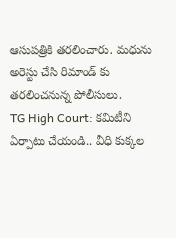ఆసుపత్రికి తరలించారు. మధును అరెస్టు చేసి రిమాండ్ కు తరలించనున్న పోలీసులు.
TG High Court: కమిటీని ఏర్పాటు చేయండి.. వీధి కుక్కల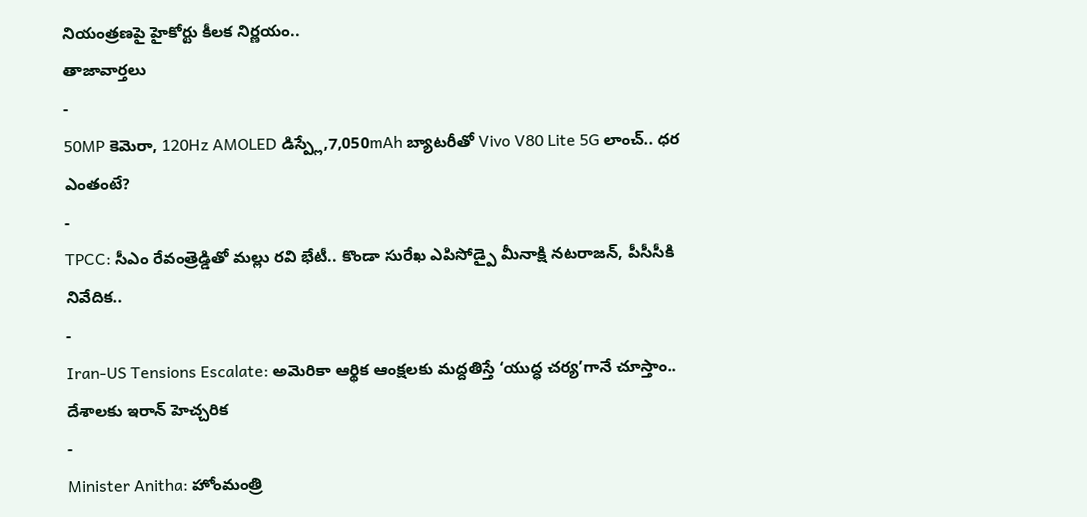నియంత్రణపై హైకోర్టు కీలక నిర్ణయం..
తాజావార్తలు
-
50MP కెమెరా, 120Hz AMOLED డిస్ప్లే,7,050mAh బ్యాటరీతో Vivo V80 Lite 5G లాంచ్.. ధర ఎంతంటే?
-
TPCC: సీఎం రేవంత్రెడ్డితో మల్లు రవి భేటీ.. కొండా సురేఖ ఎపిసోడ్పై మీనాక్షి నటరాజన్, పీసీసీకి నివేదిక..
-
Iran-US Tensions Escalate: అమెరికా ఆర్థిక ఆంక్షలకు మద్దతిస్తే ‘యుద్ధ చర్య’గానే చూస్తాం.. దేశాలకు ఇరాన్ హెచ్చరిక
-
Minister Anitha: హోంమంత్రి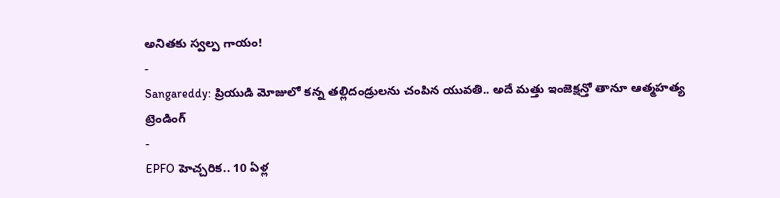అనితకు స్వల్ప గాయం!
-
Sangareddy: ప్రియుడి మోజులో కన్న తల్లిదండ్రులను చంపిన యువతి.. అదే మత్తు ఇంజెక్షన్తో తానూ ఆత్మహత్య
ట్రెండింగ్
-
EPFO హెచ్చరిక.. 10 ఏళ్ల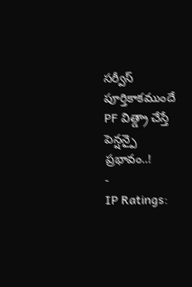సర్వీస్ పూర్తికాకముందే PF విత్డ్రా చేస్తే పెన్షన్పై ప్రభావం..!
-
IP Ratings: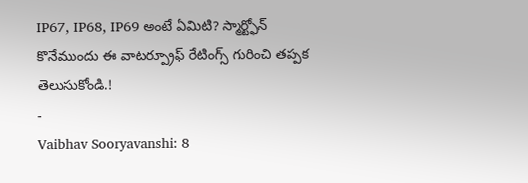IP67, IP68, IP69 అంటే ఏమిటి? స్మార్ట్ఫోన్ కొనేముందు ఈ వాటర్ప్రూఫ్ రేటింగ్స్ గురించి తప్పక తెలుసుకోండి.!
-
Vaibhav Sooryavanshi: 8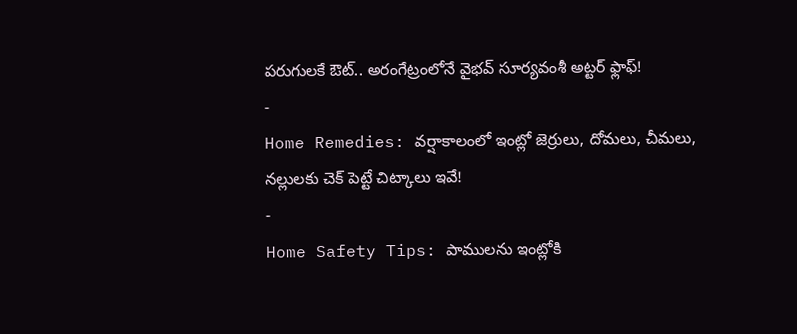పరుగులకే ఔట్.. అరంగేట్రంలోనే వైభవ్ సూర్యవంశీ అట్టర్ ఫ్లాఫ్!
-
Home Remedies: వర్షాకాలంలో ఇంట్లో జెర్రులు, దోమలు, చీమలు, నల్లులకు చెక్ పెట్టే చిట్కాలు ఇవే!
-
Home Safety Tips: పాములను ఇంట్లోకి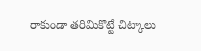రాకుండా తరిమికొట్టే చిట్కాలు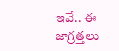ఇవే.. ఈ జాగ్రత్తలు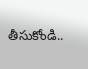తీసుకోండి..